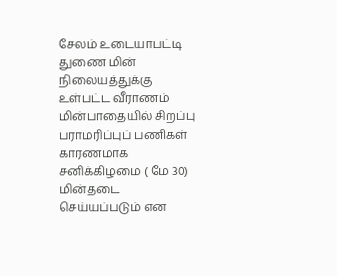சேலம் உடையாபட்டி துணை மின் நிலையத்துக்கு உள்பட்ட வீராணம் மின்பாதையில் சிறப்பு பராமரிப்புப் பணிகள் காரணமாக சனிக்கிழமை ( மே 30) மின்தடை செய்யப்படும் என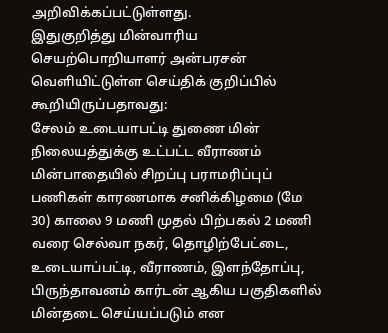அறிவிக்கப்பட்டுள்ளது.
இதுகுறித்து மின்வாரிய செயற்பொறியாளர் அன்பரசன் வெளியிட்டுள்ள செய்திக் குறிப்பில் கூறியிருப்பதாவது:
சேலம் உடையாபட்டி துணை மின் நிலையத்துக்கு உட்பட்ட வீராணம் மின்பாதையில் சிறப்பு பராமரிப்புப் பணிகள் காரணமாக சனிக்கிழமை (மே 30) காலை 9 மணி முதல் பிற்பகல் 2 மணி வரை செல்வா நகர், தொழிற்பேட்டை, உடையாப்பட்டி, வீராணம், இளந்தோப்பு, பிருந்தாவனம் கார்டன் ஆகிய பகுதிகளில் மின்தடை செய்யப்படும் என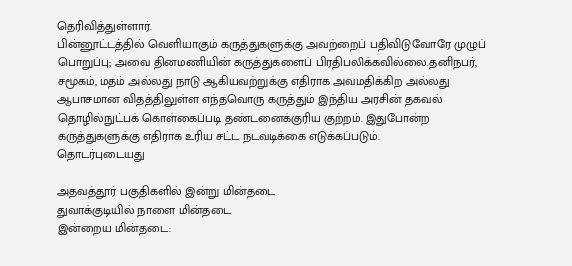தெரிவித்துள்ளார்.
பின்னூட்டத்தில் வெளியாகும் கருத்துகளுக்கு அவற்றைப் பதிவிடுவோரே முழுப் பொறுப்பு; அவை தினமணியின் கருத்துகளைப் பிரதிபலிக்கவில்லை.தனிநபர், சமூகம், மதம் அல்லது நாடு ஆகியவற்றுக்கு எதிராக அவமதிக்கிற அல்லது ஆபாசமான விதத்திலுள்ள எந்தவொரு கருத்தும் இந்திய அரசின் தகவல் தொழில்நுட்பக் கொள்கைப்படி தண்டனைக்குரிய குற்றம். இதுபோன்ற கருத்துகளுக்கு எதிராக உரிய சட்ட நடவடிக்கை எடுக்கப்படும்.
தொடர்புடையது

அதவத்தூர் பகுதிகளில் இன்று மின்தடை
துவாக்குடியில் நாளை மின்தடை
இன்றைய மின்தடை: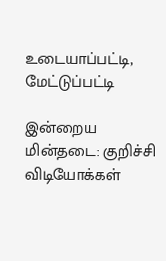உடையாப்பட்டி, மேட்டுப்பட்டி

இன்றைய மின்தடை: குறிச்சி
விடியோக்கள்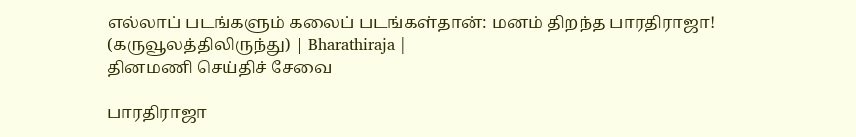எல்லாப் படங்களும் கலைப் படங்கள்தான்: மனம் திறந்த பாரதிராஜா! (கருவூலத்திலிருந்து) | Bharathiraja |
தினமணி செய்திச் சேவை

பாரதிராஜா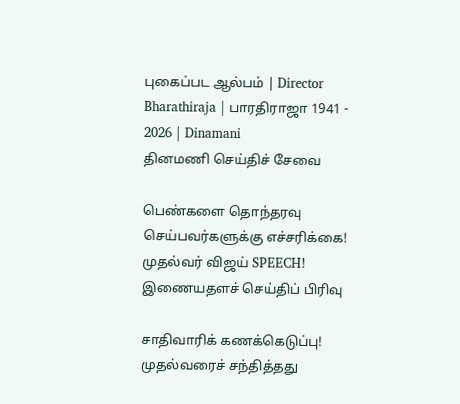புகைப்பட ஆல்பம் | Director Bharathiraja | பாரதிராஜா 1941 - 2026 | Dinamani
தினமணி செய்திச் சேவை

பெண்களை தொந்தரவு செய்பவர்களுக்கு எச்சரிக்கை! முதல்வர் விஜய் SPEECH!
இணையதளச் செய்திப் பிரிவு

சாதிவாரிக் கணக்கெடுப்பு! முதல்வரைச் சந்தித்தது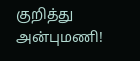குறித்து அன்புமணி!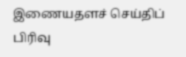இணையதளச் செய்திப் பிரிவு